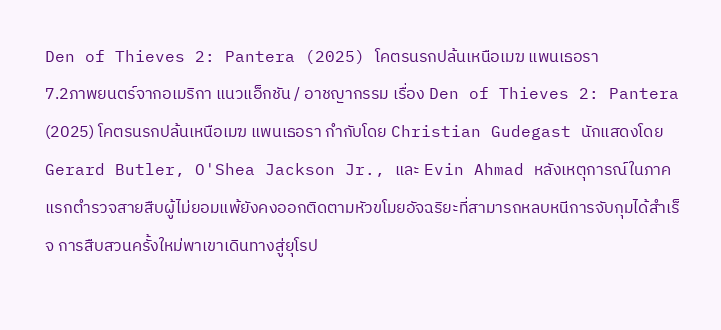Den of Thieves 2: Pantera (2025) โคตรนรกปล้นเหนือเมฆ แพนเธอรา
7.2ภาพยนตร์จากอเมริกา แนวแอ็กชัน / อาชญากรรม เรื่อง Den of Thieves 2: Pantera (2025) โคตรนรกปล้นเหนือเมฆ แพนเธอรา กำกับโดย Christian Gudegast นักแสดงโดย Gerard Butler, O'Shea Jackson Jr., และ Evin Ahmad หลังเหตุการณ์ในภาคแรกตำรวจสายสืบผู้ไม่ยอมแพ้ยังคงออกติดตามหัวขโมยอัจฉริยะที่สามารถหลบหนีการจับกุมได้สำเร็จ การสืบสวนครั้งใหม่พาเขาเดินทางสู่ยุโรป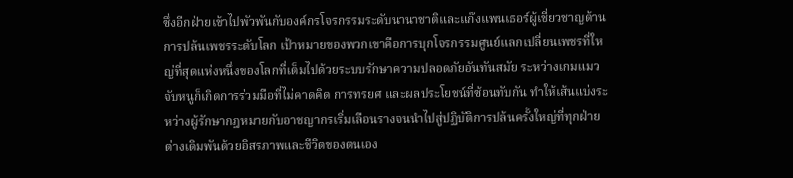ซึ่งอีกฝ่ายเข้าไปพัวพันกับองค์กรโจรกรรมระดับนานาชาติและแก๊งแพนเธอร์ผู้เชี่ยวชาญด้านการปล้นเพชรระดับโลก เป้าหมายของพวกเขาคือการบุกโจรกรรมศูนย์แลกเปลี่ยนเพชรที่ใหญ่ที่สุดแห่งหนึ่งของโลกที่เต็มไปด้วยระบบรักษาความปลอดภัยอันทันสมัย ระหว่างเกมแมวจับหนูก็เกิดการร่วมมือที่ไม่คาดคิด การทรยศ และผลประโยชน์ที่ซ้อนทับกัน ทำให้เส้นแบ่งระหว่างผู้รักษากฎหมายกับอาชญากรเริ่มเลือนรางจนนำไปสู่ปฏิบัติการปล้นครั้งใหญ่ที่ทุกฝ่ายต่างเดิมพันด้วยอิสรภาพและชีวิตของตนเอง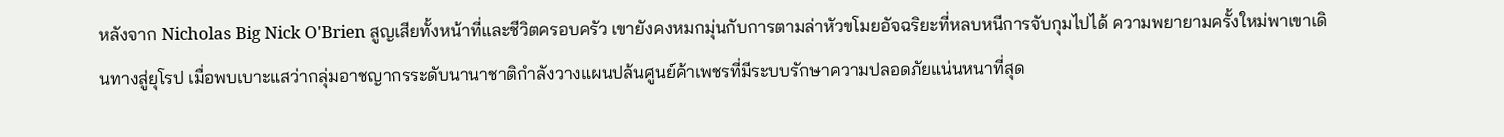หลังจาก Nicholas Big Nick O'Brien สูญเสียทั้งหน้าที่และชีวิตครอบครัว เขายังคงหมกมุ่นกับการตามล่าหัวขโมยอัจฉริยะที่หลบหนีการจับกุมไปได้ ความพยายามครั้งใหม่พาเขาเดินทางสู่ยุโรป เมื่อพบเบาะแสว่ากลุ่มอาชญากรระดับนานาชาติกำลังวางแผนปล้นศูนย์ค้าเพชรที่มีระบบรักษาความปลอดภัยแน่นหนาที่สุด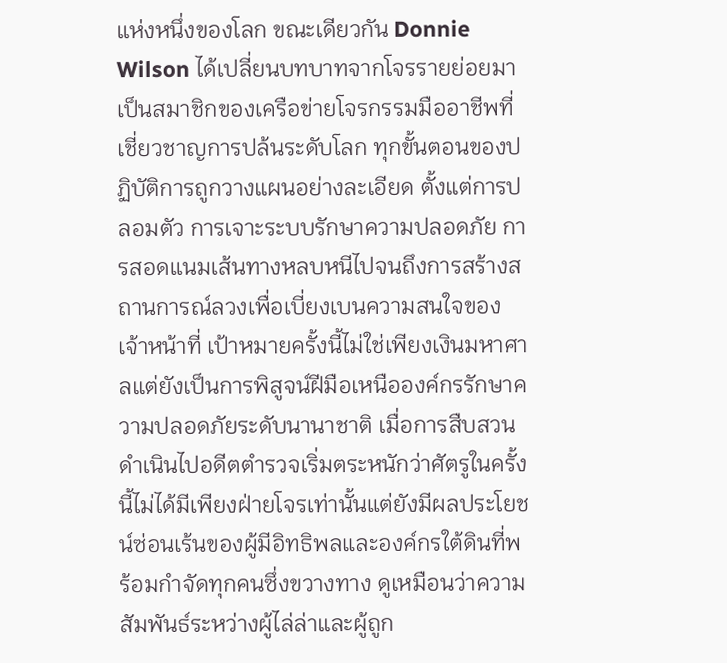แห่งหนึ่งของโลก ขณะเดียวกัน Donnie Wilson ได้เปลี่ยนบทบาทจากโจรรายย่อยมาเป็นสมาชิกของเครือข่ายโจรกรรมมืออาชีพที่เชี่ยวชาญการปล้นระดับโลก ทุกขั้นตอนของปฏิบัติการถูกวางแผนอย่างละเอียด ตั้งแต่การปลอมตัว การเจาะระบบรักษาความปลอดภัย การสอดแนมเส้นทางหลบหนีไปจนถึงการสร้างสถานการณ์ลวงเพื่อเบี่ยงเบนความสนใจของเจ้าหน้าที่ เป้าหมายครั้งนี้ไม่ใช่เพียงเงินมหาศาลแต่ยังเป็นการพิสูจน์ฝีมือเหนือองค์กรรักษาความปลอดภัยระดับนานาชาติ เมื่อการสืบสวนดำเนินไปอดีตตำรวจเริ่มตระหนักว่าศัตรูในครั้งนี้ไม่ได้มีเพียงฝ่ายโจรเท่านั้นแต่ยังมีผลประโยชน์ซ่อนเร้นของผู้มีอิทธิพลและองค์กรใต้ดินที่พร้อมกำจัดทุกคนซึ่งขวางทาง ดูเหมือนว่าความสัมพันธ์ระหว่างผู้ไล่ล่าและผู้ถูก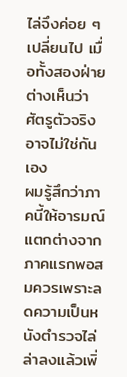ไล่จึงค่อย ๆ เปลี่ยนไป เมื่อทั้งสองฝ่ายต่างเห็นว่าศัตรูตัวจริงอาจไม่ใช่กันเอง
ผมรู้สึกว่าภาคนี้ให้อารมณ์แตกต่างจากภาคแรกพอสมควรเพราะลดความเป็นหนังตำรวจไล่ล่าลงแล้วเพิ่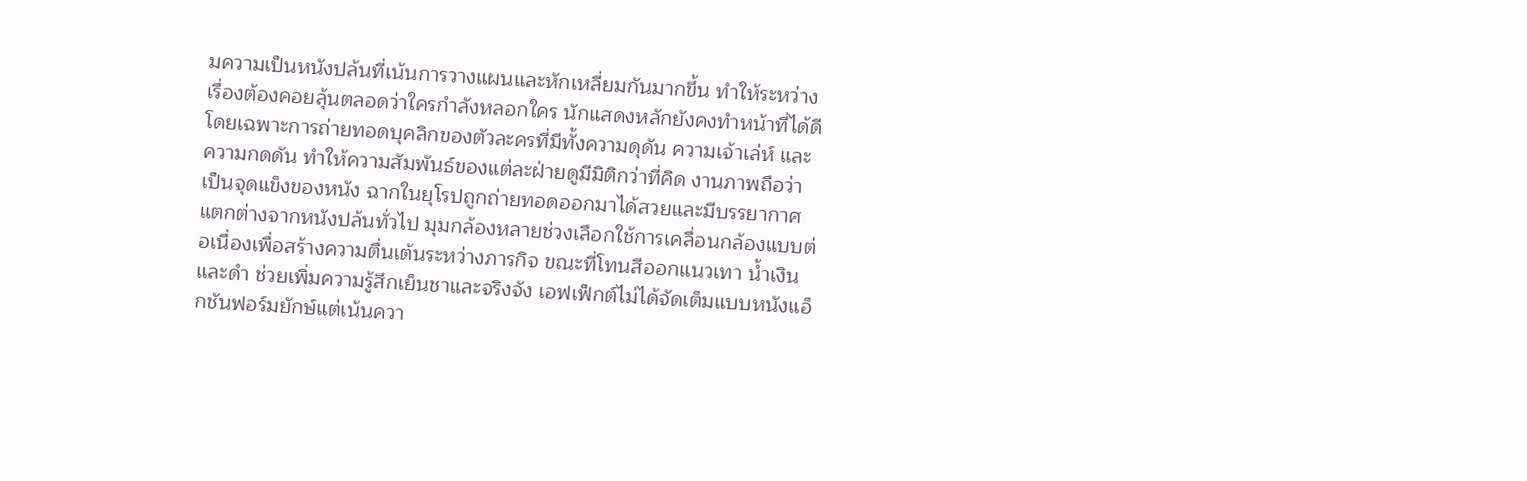มความเป็นหนังปล้นที่เน้นการวางแผนและหักเหลี่ยมกันมากขึ้น ทำให้ระหว่างเรื่องต้องคอยลุ้นตลอดว่าใครกำลังหลอกใคร นักแสดงหลักยังคงทำหน้าที่ได้ดีโดยเฉพาะการถ่ายทอดบุคลิกของตัวละครที่มีทั้งความดุดัน ความเจ้าเล่ห์ และความกดดัน ทำให้ความสัมพันธ์ของแต่ละฝ่ายดูมีมิติกว่าที่คิด งานภาพถือว่าเป็นจุดแข็งของหนัง ฉากในยุโรปถูกถ่ายทอดออกมาได้สวยและมีบรรยากาศแตกต่างจากหนังปล้นทั่วไป มุมกล้องหลายช่วงเลือกใช้การเคลื่อนกล้องแบบต่อเนื่องเพื่อสร้างความตื่นเต้นระหว่างภารกิจ ขณะที่โทนสีออกแนวเทา น้ำเงิน และดำ ช่วยเพิ่มความรู้สึกเย็นชาและจริงจัง เอฟเฟ็กต์ไม่ได้จัดเต็มแบบหนังแอ็กชันฟอร์มยักษ์แต่เน้นควา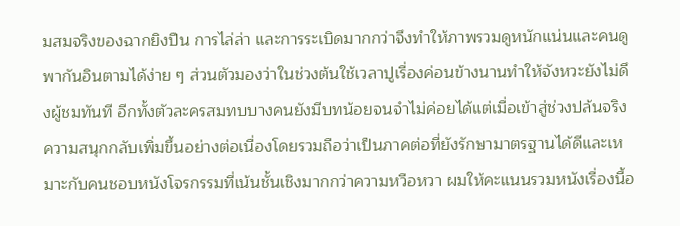มสมจริงของฉากยิงปืน การไล่ล่า และการระเบิดมากกว่าจึงทำให้ภาพรวมดูหนักแน่นและคนดูพากันอินตามได้ง่าย ๆ ส่วนตัวมองว่าในช่วงต้นใช้เวลาปูเรื่องค่อนข้างนานทำให้จังหวะยังไม่ดึงผู้ชมทันที อีกทั้งตัวละครสมทบบางคนยังมีบทน้อยจนจำไม่ค่อยได้แต่เมื่อเข้าสู่ช่วงปล้นจริง ความสนุกกลับเพิ่มขึ้นอย่างต่อเนื่องโดยรวมถือว่าเป็นภาคต่อที่ยังรักษามาตรฐานได้ดีและเหมาะกับคนชอบหนังโจรกรรมที่เน้นชั้นเชิงมากกว่าความหวือหวา ผมให้คะแนนรวมหนังเรื่องนี้อ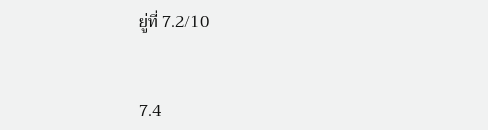ยู่ที่ 7.2/10


7.4